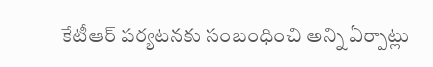కేటీఆర్ పర్యటనకు సంబంధించి అన్ని ఏర్పాట్లు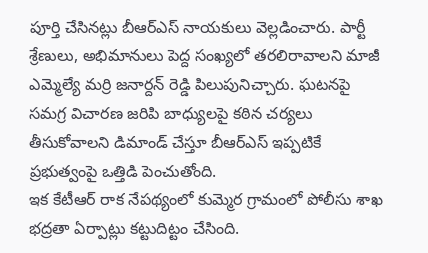పూర్తి చేసినట్లు బీఆర్ఎస్ నాయకులు వెల్లడించారు. పార్టీ శ్రేణులు, అభిమానులు పెద్ద సంఖ్యలో తరలిరావాలని మాజీ ఎమ్మెల్యే మర్రి జనార్దన్ రెడ్డి పిలుపునిచ్చారు. ఘటనపై సమగ్ర విచారణ జరిపి బాధ్యులపై కఠిన చర్యలు తీసుకోవాలని డిమాండ్ చేస్తూ బీఆర్ఎస్ ఇప్పటికే ప్రభుత్వంపై ఒత్తిడి పెంచుతోంది.
ఇక కేటీఆర్ రాక నేపథ్యంలో కుమ్మెర గ్రామంలో పోలీసు శాఖ భద్రతా ఏర్పాట్లు కట్టుదిట్టం చేసింది.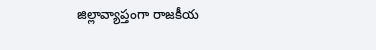జిల్లావ్యాప్తంగా రాజకీయ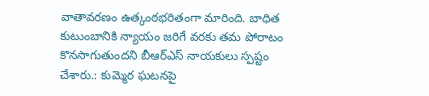వాతావరణం ఉత్కంఠభరితంగా మారింది. బాధిత కుటుంబానికి న్యాయం జరిగే వరకు తమ పోరాటం కొనసాగుతుందని బీఆర్ఎస్ నాయకులు స్పష్టం చేశారు.: కుమ్మెర ఘటనపై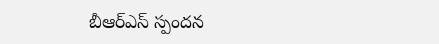బీఆర్ఎస్ స్పందన